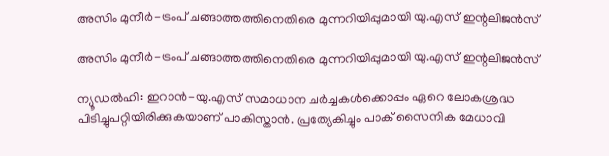അസിം മുനീർ-ട്രംപ് ചങ്ങാത്തത്തിനെതിരെ മുന്നറിയിപ്പുമായി യു.എസ് ഇന്റലിജൻസ്

അസിം മുനീർ-ട്രംപ് ചങ്ങാത്തത്തിനെതിരെ മുന്നറിയിപ്പുമായി യു.എസ് ഇന്റലിജൻസ്

ന്യൂഡൽഹി: ഇറാൻ-യു.എസ് സമാധാന ചർച്ചകൾക്കൊപ്പം ഏറെ ലോകശ്രദ്ധ പിടിച്ചുപറ്റിയിരിക്കുകയാണ് പാകിസ്താൻ. പ്രത്യേകിച്ചും പാക് സൈനിക മേധാവി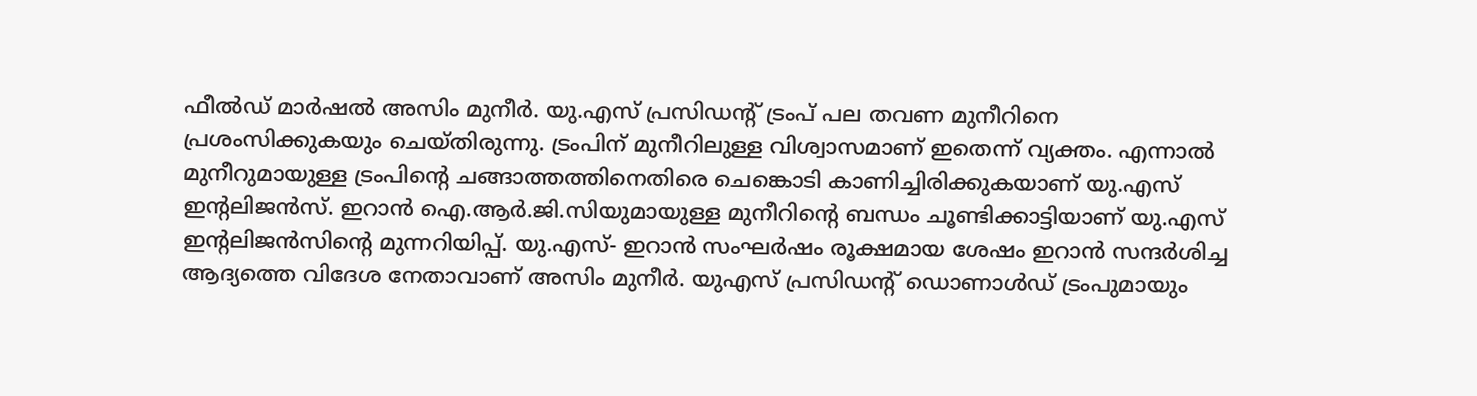ഫീൽഡ് മാർഷൽ അസിം മുനീർ. യു.എസ് പ്രസിഡന്‍റ് ട്രംപ് പല തവണ മുനീറിനെ പ്രശംസിക്കുകയും ചെയ്തിരുന്നു. ട്രംപിന് മുനീറിലുള്ള വിശ്വാസമാണ് ഇതെന്ന് വ്യക്തം. എന്നാൽ മുനീറുമായുള്ള ട്രംപിന്‍റെ ചങ്ങാത്തത്തിനെതിരെ ചെങ്കൊടി കാണിച്ചിരിക്കുകയാണ് യു.എസ് ഇന്റലിജൻസ്. ഇറാൻ ഐ.ആർ.ജി.സിയുമായുള്ള മുനീറിന്‍റെ ബന്ധം ചൂണ്ടിക്കാട്ടിയാണ് യു.എസ് ഇന്റലിജൻസിന്‍റെ മുന്നറിയിപ്പ്. യു.എസ്- ഇറാൻ സംഘർഷം രൂക്ഷമായ ശേഷം ഇറാൻ സന്ദർശിച്ച ആദ്യത്തെ വിദേശ നേതാവാണ് അസിം മുനീർ. യുഎസ് പ്രസിഡന്റ് ഡൊണാൾഡ് ട്രംപുമായും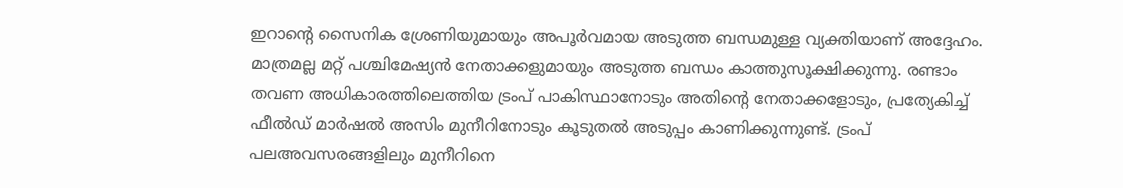ഇറാന്റെ സൈനിക ശ്രേണിയുമായും അപൂർവമായ അടുത്ത ബന്ധമുള്ള വ്യക്തിയാണ് അദ്ദേഹം. മാത്രമല്ല മറ്റ് പശ്ചിമേഷ്യൻ നേതാക്കളുമായും അടുത്ത ബന്ധം കാത്തുസൂക്ഷിക്കുന്നു. രണ്ടാം തവണ അധികാരത്തിലെത്തിയ ട്രംപ് പാകിസ്ഥാനോടും അതിന്റെ നേതാക്കളോടും, പ്രത്യേകിച്ച് ഫീൽഡ് മാർഷൽ അസിം മുനീറിനോടും കൂടുതൽ അടുപ്പം കാണിക്കുന്നുണ്ട്. ട്രംപ് പലഅവസരങ്ങളിലും മുനീറിനെ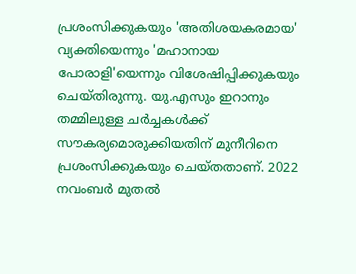പ്രശംസിക്കുകയും 'അതിശയകരമായ' വ്യക്തിയെന്നും 'മഹാനായ പോരാളി'യെന്നും വിശേഷിപ്പിക്കുകയും ചെയ്തിരുന്നു. യു.എസും ഇറാനും തമ്മിലുള്ള ചർച്ചകൾക്ക് സൗകര്യമൊരുക്കിയതിന് മുനീറിനെ പ്രശംസിക്കുകയും ചെയ്തതാണ്. 2022 നവംബർ മുതൽ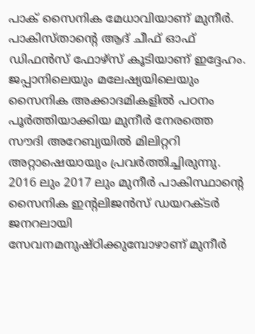പാക് സൈനിക മേധാവിയാണ് മുനീർ. പാകിസ്താന്‍റെ ആദ് ചീഫ് ഓഫ് ഡിഫൻസ് ഫോഴ്സ് കൂടിയാണ് ഇദ്ദേഹം. ജപ്പാനിലെയും മലേഷ്യയിലെയും സൈനിക അക്കാദമികളിൽ പഠനം പൂർത്തിയാക്കിയ മുനീർ നേരത്തെ സൗദി അറേബ്യയിൽ മിലിറ്ററി അറ്റാഷെയായും പ്രവർത്തിച്ചിരുന്നു. 2016 ലും 2017 ലും മുനീർ പാകിസ്ഥാന്റെ സൈനിക ഇന്റലിജൻസ് ഡയറക്ടർ ജനറലായി സേവനമനുഷ്ഠിക്കുമ്പോഴാണ് മുനീർ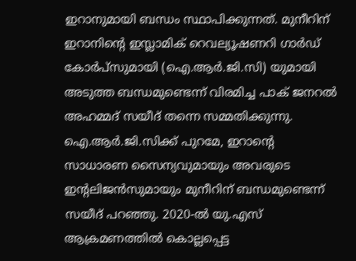ഇറാനുമായി ബന്ധം സ്ഥാപിക്കുന്നത്. മുനീറിന് ഇറാനിന്‍റെ ഇസ്ലാമിക് റെവല്യൂഷണറി ഗാർഡ് കോർപ്സുമായി (ഐ.ആർ.ജി.സി) യുമായി അടുത്ത ബന്ധമുണ്ടെന്ന് വിരമിച്ച പാക് ജനറൽ അഹമ്മദ് സയീദ് തന്നെ സമ്മതിക്കുന്നു. ഐ.ആർ.ജി.സിക്ക് പുറമേ, ഇറാന്റെ സാധാരണ സൈന്യവുമായും അവരുടെ ഇന്റലിജൻസുമായും മുനീറിന് ബന്ധമുണ്ടെന്ന് സയീദ് പറഞ്ഞു. 2020-ൽ യു.എസ് ആക്രമണത്തിൽ കൊല്ലപ്പെട്ട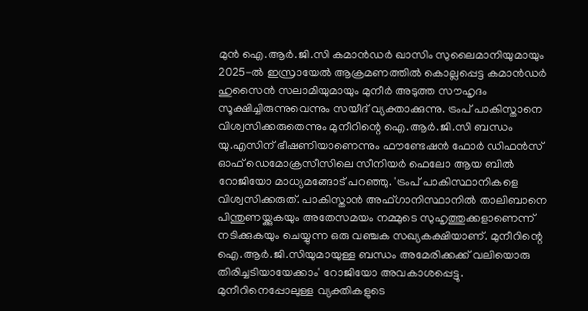മുൻ ഐ.ആർ.ജി.സി കമാൻഡർ ഖാസിം സുലൈമാനിയുമായും 2025-ൽ ഇസ്രായേൽ ആക്രമണത്തിൽ കൊല്ലപ്പെട്ട കമാൻഡർ ഹുസൈൻ സലാമിയുമായും മുനീർ അടുത്ത സൗഹൃദം സൂക്ഷിച്ചിരുന്നുവെന്നും സയീദ് വ്യക്താക്കുന്നു. ട്രംപ് പാകിസ്താനെ വിശ്വസിക്കരുതെന്നും മുനീറിന്റെ ഐ.ആർ.ജി.സി ബന്ധം യു.എസിന് ഭീഷണിയാണെന്നും ഫൗണ്ടേഷൻ ഫോർ ഡിഫൻസ് ഓഫ് ഡെമോക്രസീസിലെ സീനിയർ ഫെലോ ആയ ബിൽ റോജിയോ മാധ്യമങ്ങോട് പറഞ്ഞു. 'ട്രംപ് പാകിസ്ഥാനികളെ വിശ്വസിക്കരുത്. പാകിസ്താൻ അഫ്ഗാനിസ്ഥാനിൽ താലിബാനെ പിന്തുണയ്ക്കുകയും അതേസമയം നമ്മുടെ സുഹൃത്തുക്കളാണെന്ന് നടിക്കുകയും ചെയ്യുന്ന ഒരു വഞ്ചക സഖ്യകക്ഷിയാണ്. മുനീറിന്റെ ഐ.ആർ.ജി.സിയുമായുള്ള ബന്ധം അമേരിക്കക്ക് വലിയൊരു തിരിച്ചടിയായേക്കാം' റോജിയോ അവകാശപ്പെട്ടു. മുനീറിനെപ്പോലുള്ള വ്യക്തികളുടെ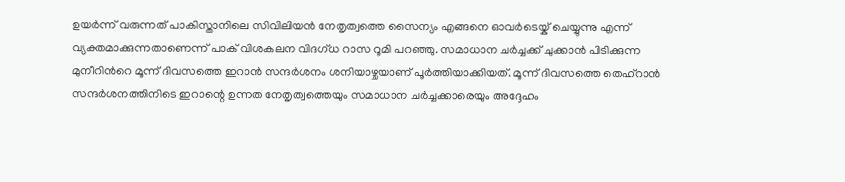ഉയർന്ന് വരുന്നത് പാകിസ്താനിലെ സിവിലിയൻ നേതൃത്വത്തെ സൈന്യം എങ്ങനെ ഓവർടെയ്ക് ചെയ്യുന്നു എന്ന് വ്യക്തമാക്കുന്നതാണെന്ന് പാക് വിശകലന വിദഗ്ധ റാസ റൂമി പറഞ്ഞു. സമാധാന ചർച്ചക്ക് ചുക്കാൻ പിടിക്കുന്ന മുനീറിന്‍റെ മൂന്ന് ദിവസത്തെ ഇറാൻ സന്ദർശനം ശനിയാഴ്ചയാണ് പൂർത്തിയാക്കിയത്. മൂന്ന് ദിവസത്തെ തെഹ്‌റാൻ സന്ദർശനത്തിനിടെ ഇറാന്റെ ഉന്നത നേതൃത്വത്തെയും സമാധാന ചർച്ചക്കാരെയും അദ്ദേഹം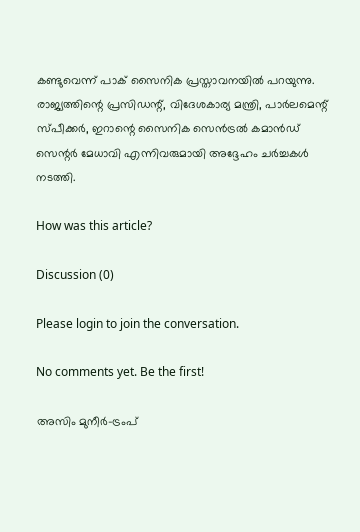കണ്ടുവെന്ന് പാക് സൈനിക പ്രസ്താവനയിൽ പറയുന്നു. രാജ്യത്തിന്റെ പ്രസിഡന്റ്, വിദേശകാര്യ മന്ത്രി, പാർലമെന്റ് സ്പീക്കർ, ഇറാന്റെ സൈനിക സെൻട്രൽ കമാൻഡ് സെന്റർ മേധാവി എന്നിവരുമായി അദ്ദേഹം ചർച്ചകൾ നടത്തി.

How was this article?

Discussion (0)

Please login to join the conversation.

No comments yet. Be the first!

അസിം മുനീർ-ട്രംപ്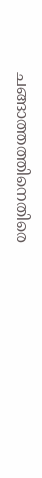ചങ്ങാത്തത്തിനെതിരെ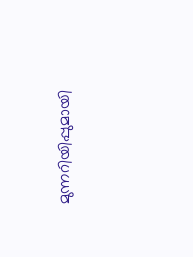മുന്നറിയിപ്പുമായി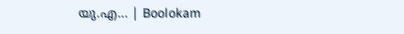യു.എ… | Boolokam